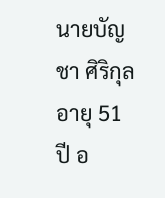นายบัญชา ศิริกุล อายุ 51 ปี อ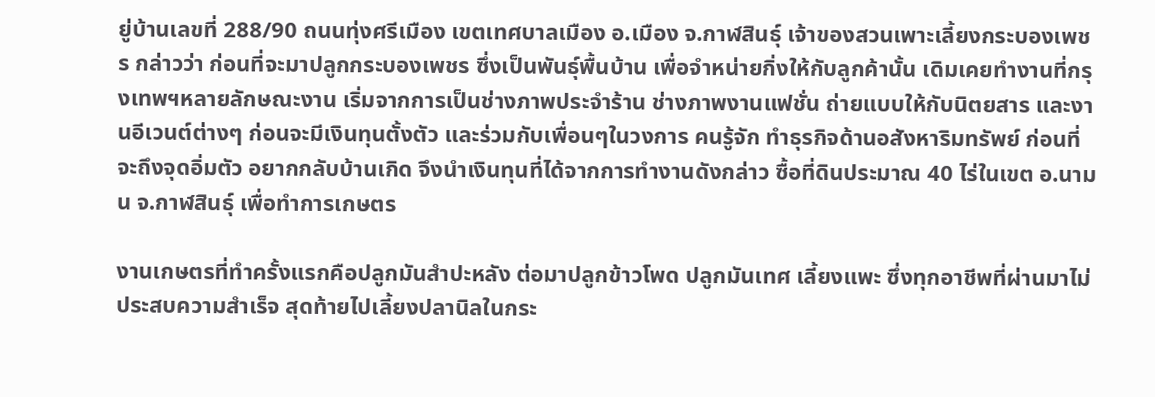ยู่บ้านเลขที่ 288/90 ถนนทุ่งศรีเมือง เขตเทศบาลเมือง อ.เมือง จ.กาฬสินธุ์ เจ้าของสวนเพาะเลี้ยงกระบองเพชร กล่าวว่า ก่อนที่จะมาปลูกกระบองเพชร ซึ่งเป็นพันธุ์พื้นบ้าน เพื่อจำหน่ายกิ่งให้กับลูกค้านั้น เดิมเคยทำงานที่กรุงเทพฯหลายลักษณะงาน เริ่มจากการเป็นช่างภาพประจำร้าน ช่างภาพงานแฟชั่น ถ่ายแบบให้กับนิตยสาร และงานอีเวนต์ต่างๆ ก่อนจะมีเงินทุนตั้งตัว และร่วมกับเพื่อนๆในวงการ คนรู้จัก ทำธุรกิจด้านอสังหาริมทรัพย์ ก่อนที่จะถึงจุดอิ่มตัว อยากกลับบ้านเกิด จึงนำเงินทุนที่ได้จากการทำงานดังกล่าว ซื้อที่ดินประมาณ 40 ไร่ในเขต อ.นามน จ.กาฬสินธุ์ เพื่อทำการเกษตร

งานเกษตรที่ทำครั้งแรกคือปลูกมันสำปะหลัง ต่อมาปลูกข้าวโพด ปลูกมันเทศ เลี้ยงแพะ ซึ่งทุกอาชีพที่ผ่านมาไม่ประสบความสำเร็จ สุดท้ายไปเลี้ยงปลานิลในกระ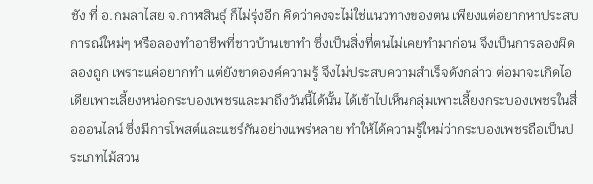ชัง ที่ อ.กมลาไสย จ.กาฬสินธุ์ ก็ไม่รุ่งอีก คิดว่าคงจะไม่ใช่แนวทางของตน เพียงแต่อยากหาประสบการณ์ใหม่ๆ หรือลองทำอาชีพที่ชาวบ้านเขาทำ ซึ่งเป็นสิ่งที่ตนไม่เคยทำมาก่อน จึงเป็นการลองผิดลองถูก เพราะแค่อยากทำ แต่ยังขาดองค์ความรู้ จึงไม่ประสบความสำเร็จดังกล่าว ต่อมาจะเกิดไอเดียเพาะเลี้ยงหน่อกระบองเพชรและมาถึงวันนี้ได้นั้น ได้เข้าไปเห็นกลุ่มเพาะเลี้ยงกระบองเพชรในสื่อออนไลน์ ซึ่งมีการโพสต์และแชร์กันอย่างแพร่หลาย ทำให้ได้ความรู้ใหม่ว่ากระบองเพชรถือเป็นประเภทไม้สวน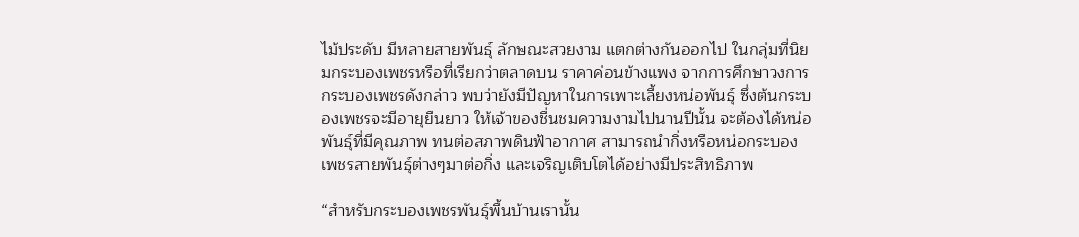ไม้ประดับ มีหลายสายพันธุ์ ลักษณะสวยงาม แตกต่างกันออกไป ในกลุ่มที่นิยมกระบองเพชรหรือที่เรียกว่าตลาดบน ราคาค่อนข้างแพง จากการศึกษาวงการกระบองเพชรดังกล่าว พบว่ายังมีปัญหาในการเพาะเลี้ยงหน่อพันธุ์ ซึ่งต้นกระบองเพชรจะมีอายุยืนยาว ให้เจ้าของชื่นชมความงามไปนานปีนั้น จะต้องได้หน่อพันธุ์ที่มีคุณภาพ ทนต่อสภาพดินฟ้าอากาศ สามารถนำกิ่งหรือหน่อกระบองเพชรสายพันธุ์ต่างๆมาต่อกิ่ง และเจริญเติบโตได้อย่างมีประสิทธิภาพ

“สำหรับกระบองเพชรพันธุ์พื้นบ้านเรานั้น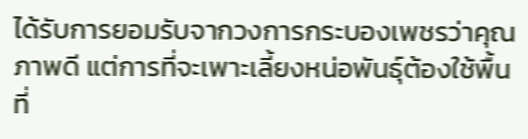ได้รับการยอมรับจากวงการกระบองเพชรว่าคุณภาพดี แต่การที่จะเพาะเลี้ยงหน่อพันธุ์ต้องใช้พื้นที่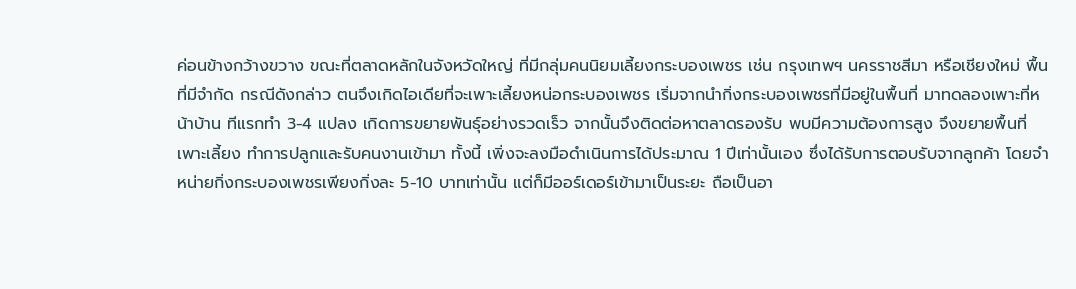ค่อนข้างกว้างขวาง ขณะที่ตลาดหลักในจังหวัดใหญ่ ที่มีกลุ่มคนนิยมเลี้ยงกระบองเพชร เช่น กรุงเทพฯ นครราชสีมา หรือเชียงใหม่ พื้นที่มีจำกัด กรณีดังกล่าว ตนจึงเกิดไอเดียที่จะเพาะเลี้ยงหน่อกระบองเพชร เริ่มจากนำกิ่งกระบองเพชรที่มีอยู่ในพื้นที่ มาทดลองเพาะที่หน้าบ้าน ทีแรกทำ 3-4 แปลง เกิดการขยายพันธุ์อย่างรวดเร็ว จากนั้นจึงติดต่อหาตลาดรองรับ พบมีความต้องการสูง จึงขยายพื้นที่เพาะเลี้ยง ทำการปลูกและรับคนงานเข้ามา ทั้งนี้ เพิ่งจะลงมือดำเนินการได้ประมาณ 1 ปีเท่านั้นเอง ซึ่งได้รับการตอบรับจากลูกค้า โดยจำหน่ายกิ่งกระบองเพชรเพียงกิ่งละ 5-10 บาทเท่านั้น แต่ก็มีออร์เดอร์เข้ามาเป็นระยะ ถือเป็นอา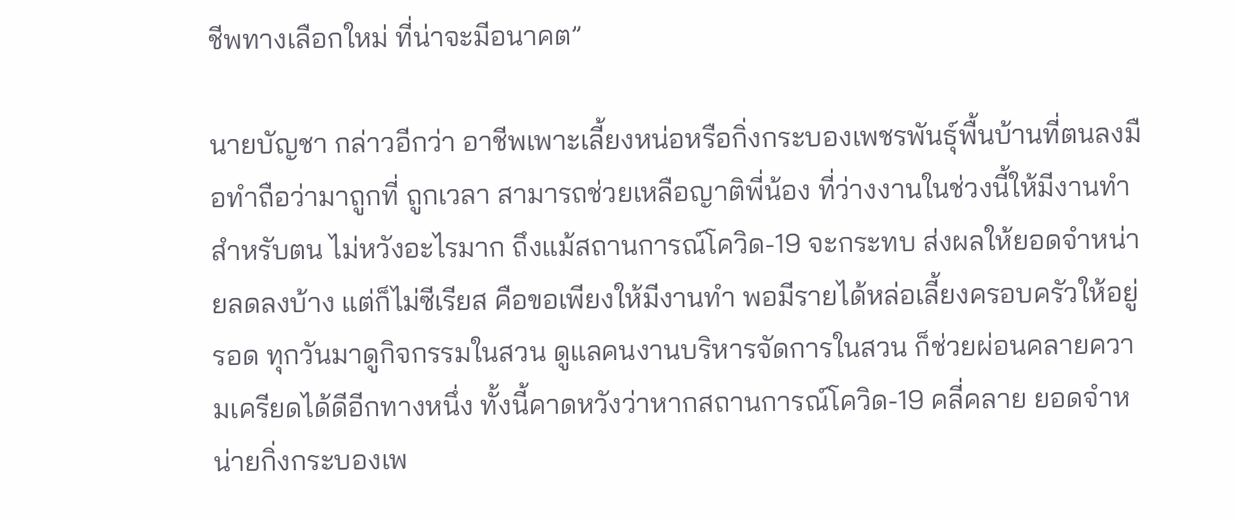ชีพทางเลือกใหม่ ที่น่าจะมีอนาคต”

นายบัญชา กล่าวอีกว่า อาชีพเพาะเลี้ยงหน่อหรือกิ่งกระบองเพชรพันธุ์พื้นบ้านที่ตนลงมือทำถือว่ามาถูกที่ ถูกเวลา สามารถช่วยเหลือญาติพี่น้อง ที่ว่างงานในช่วงนี้ให้มีงานทำ สำหรับตน ไม่หวังอะไรมาก ถึงแม้สถานการณ์โควิด-19 จะกระทบ ส่งผลให้ยอดจำหน่ายลดลงบ้าง แต่ก็ไม่ซีเรียส คือขอเพียงให้มีงานทำ พอมีรายได้หล่อเลี้ยงครอบครัวให้อยู่รอด ทุกวันมาดูกิจกรรมในสวน ดูแลคนงานบริหารจัดการในสวน ก็ช่วยผ่อนคลายความเครียดได้ดีอีกทางหนึ่ง ทั้งนี้คาดหวังว่าหากสถานการณ์โควิด-19 คลี่คลาย ยอดจำหน่ายกิ่งกระบองเพ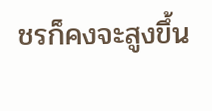ชรก็คงจะสูงขึ้น